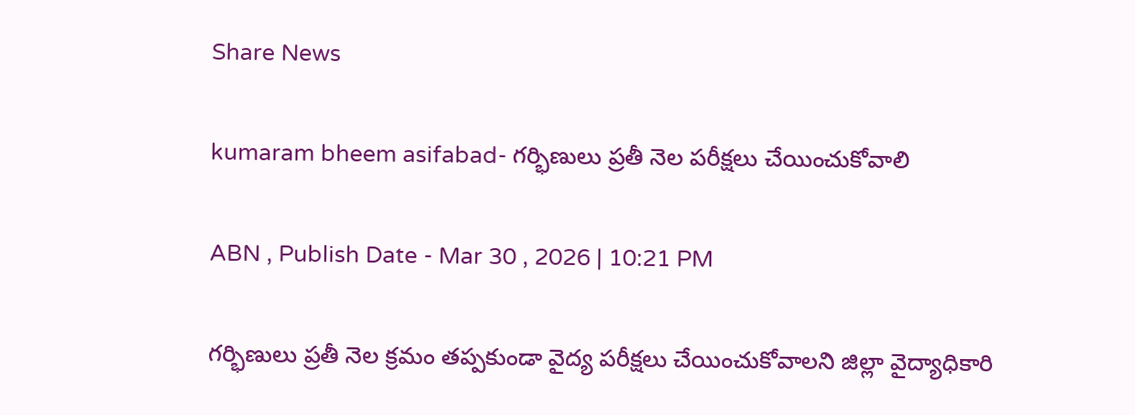Share News

kumaram bheem asifabad- గర్భిణులు ప్రతీ నెల పరీక్షలు చేయించుకోవాలి

ABN , Publish Date - Mar 30 , 2026 | 10:21 PM

గర్భిణులు ప్రతీ నెల క్రమం తప్పకుండా వైద్య పరీక్షలు చేయించుకోవాలని జిల్లా వైద్యాధికారి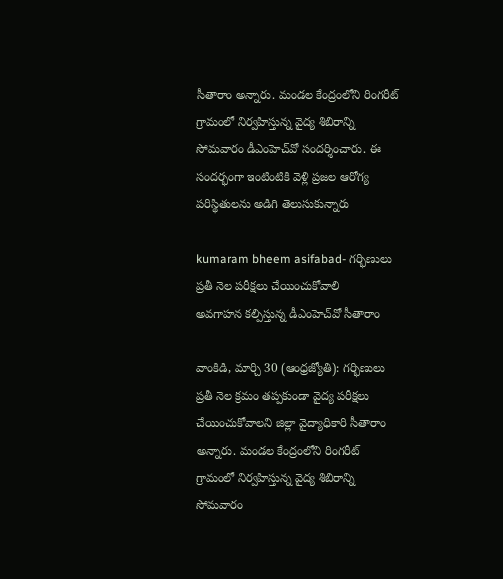సీతారాం అన్నారు. మండల కేంద్రంలోని రింగరీట్‌ గ్రామంలో నిర్వహిస్తున్న వైద్య శిబిరాన్ని సోమవారం డీఎంహెచ్‌వో సందర్శించారు. ఈ సందర్భంగా ఇంటింటికి వెళ్లి ప్రజల ఆరోగ్య పరిస్థితులను అడిగి తెలుసుకున్నారు

kumaram bheem asifabad- గర్భిణులు ప్రతీ నెల పరీక్షలు చేయించుకోవాలి
అవగాహన కల్పిస్తున్న డీఎంహెచ్‌వో సీతారాం

వాంకిడి, మార్చి 30 (ఆంధ్రజ్యోతి): గర్భిణులు ప్రతీ నెల క్రమం తప్పకుండా వైద్య పరీక్షలు చేయించుకోవాలని జిల్లా వైద్యాధికారి సీతారాం అన్నారు. మండల కేంద్రంలోని రింగరీట్‌ గ్రామంలో నిర్వహిస్తున్న వైద్య శిబిరాన్ని సోమవారం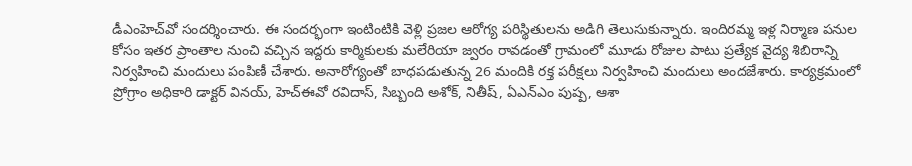డీఎంహెచ్‌వో సందర్శించారు. ఈ సందర్భంగా ఇంటింటికి వెళ్లి ప్రజల ఆరోగ్య పరిస్థితులను అడిగి తెలుసుకున్నారు. ఇందిరమ్మ ఇళ్ల నిర్మాణ పనుల కోసం ఇతర ప్రాంతాల నుంచి వచ్చిన ఇద్దరు కార్మికులకు మలేరియా జ్వరం రావడంతో గ్రామంలో మూడు రోజుల పాటు ప్రత్యేక వైద్య శిబిరాన్ని నిర్వహించి మందులు పంపిణీ చేశారు. అనారోగ్యంతో బాధపడుతున్న 26 మందికి రక్త పరీక్షలు నిర్వహించి మందులు అందజేశారు. కార్యక్రమంలో ప్రోగ్రాం అధికారి డాక్టర్‌ వినయ్‌, హెచ్‌ఈవో రవిదాస్‌, సిబ్బంది అశోక్‌, నితీష్‌, ఏఎన్‌ఎం పుష్ప, ఆశా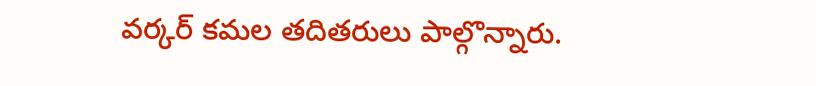వర్కర్‌ కమల తదితరులు పాల్గొన్నారు.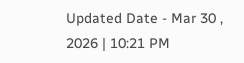Updated Date - Mar 30 , 2026 | 10:21 PM